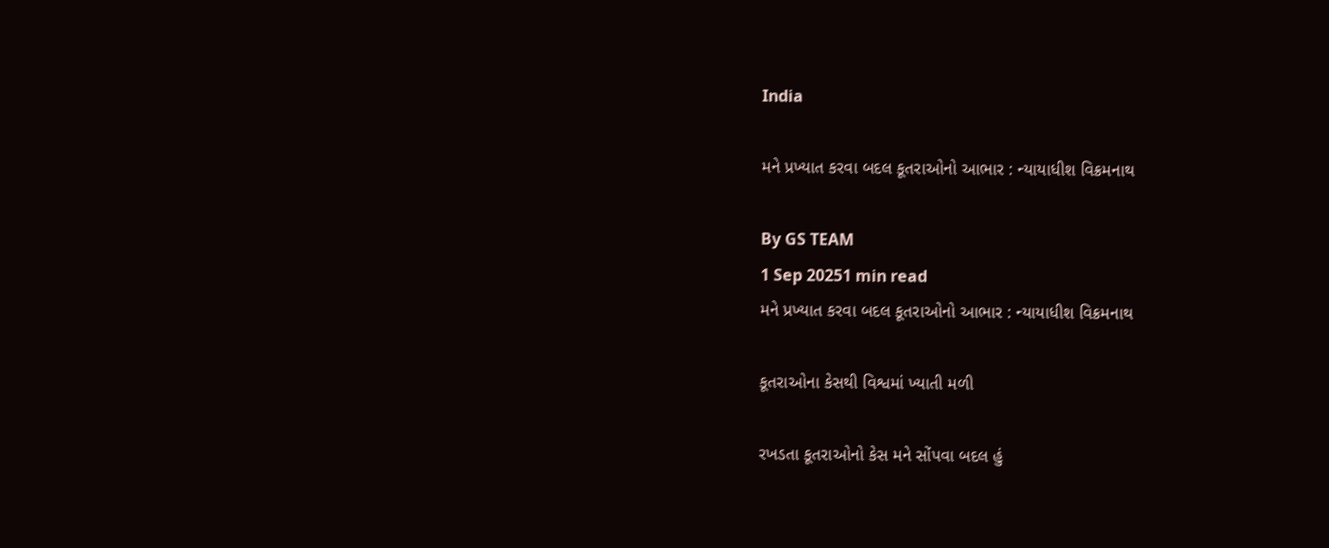India

મને પ્રખ્યાત કરવા બદલ કૂતરાઓનો આભાર : ન્યાયાધીશ વિક્રમનાથ

By GS TEAM
1 Sep 20251 min read
મને પ્રખ્યાત કરવા બદલ કૂતરાઓનો આભાર : ન્યાયાધીશ વિક્રમનાથ

કૂતરાઓના કેસથી વિશ્વમાં ખ્યાતી મળી

રખડતા કૂતરાઓનો કેસ મને સોંપવા બદલ હું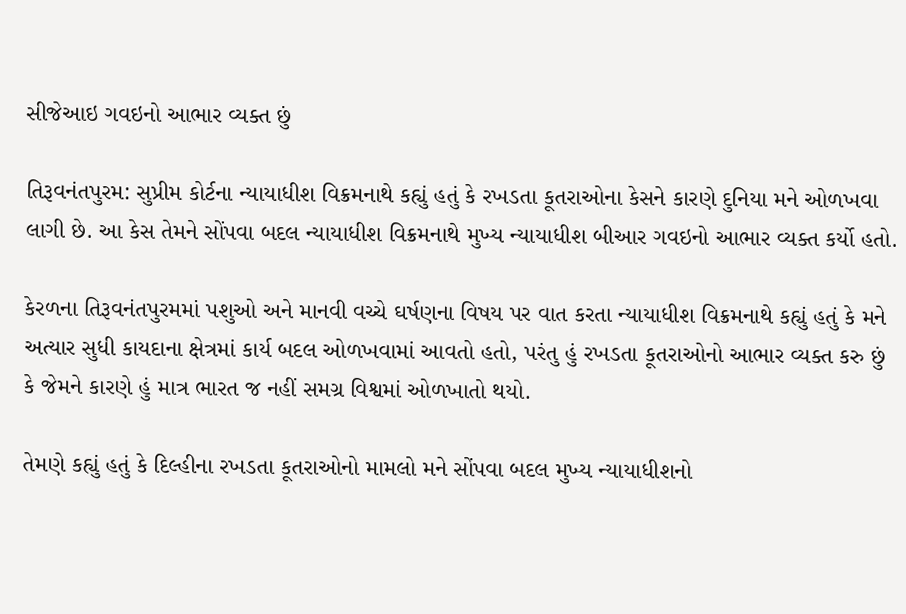સીજેઆઇ ગવઇનો આભાર વ્યક્ત છું

તિરૂવનંતપુરમ: સુપ્રીમ કોર્ટના ન્યાયાધીશ વિક્રમનાથે કહ્યું હતું કે રખડતા કૂતરાઓના કેસને કારણે દુનિયા મને ઓળખવા લાગી છે. આ કેસ તેમને સોંપવા બદલ ન્યાયાધીશ વિક્રમનાથે મુખ્ય ન્યાયાધીશ બીઆર ગવઇનો આભાર વ્યક્ત કર્યો હતો.

કેરળના તિરૂવનંતપુરમમાં પશુઓ અને માનવી વચ્ચે ઘર્ષણના વિષય પર વાત કરતા ન્યાયાધીશ વિક્રમનાથે કહ્યું હતું કે મને અત્યાર સુધી કાયદાના ક્ષેત્રમાં કાર્ય બદલ ઓળખવામાં આવતો હતો, પરંતુ હું રખડતા કૂતરાઓનો આભાર વ્યક્ત કરુ છું કે જેમને કારણે હું માત્ર ભારત જ નહીં સમગ્ર વિશ્વમાં ઓળખાતો થયો.

તેમણે કહ્યું હતું કે દિલ્હીના રખડતા કૂતરાઓનો મામલો મને સોંપવા બદલ મુખ્ય ન્યાયાધીશનો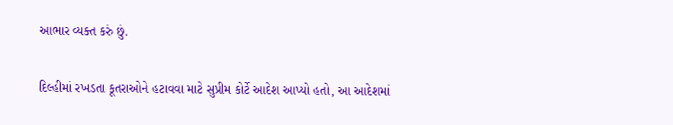આભાર વ્યક્ત કરું છું.

દિલ્હીમાં રખડતા કૂતરાઓને હટાવવા માટે સુપ્રીમ કોર્ટે આદેશ આપ્યો હતો, આ આદેશમાં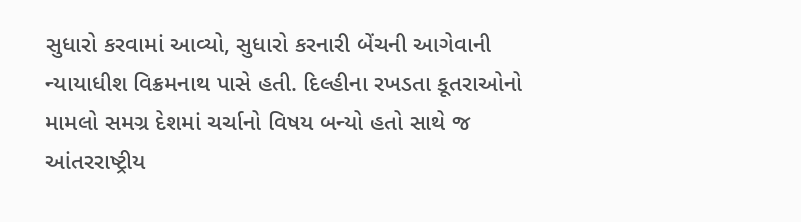સુધારો કરવામાં આવ્યો, સુધારો કરનારી બેંચની આગેવાની ન્યાયાધીશ વિક્રમનાથ પાસે હતી. દિલ્હીના રખડતા કૂતરાઓનો મામલો સમગ્ર દેશમાં ચર્ચાનો વિષય બન્યો હતો સાથે જ આંતરરાષ્ટ્રીય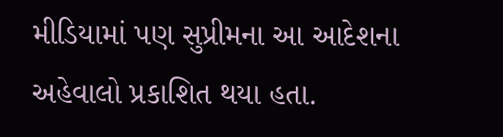મીડિયામાં પણ સુપ્રીમના આ આદેશના અહેવાલો પ્રકાશિત થયા હતા.